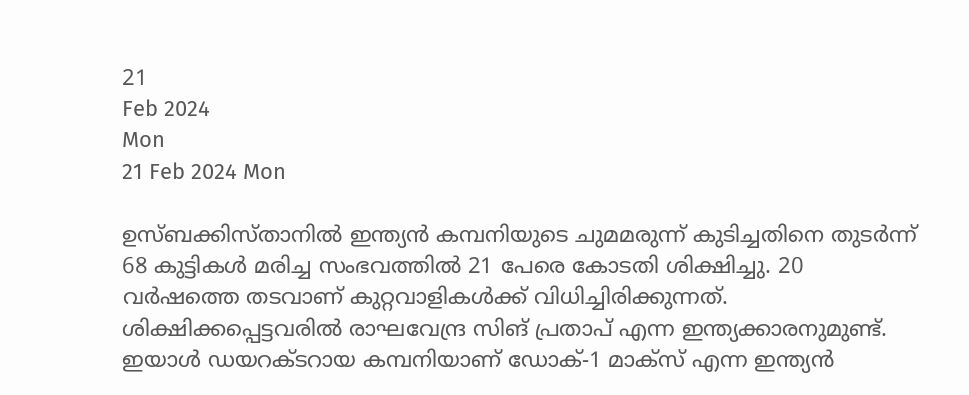21
Feb 2024
Mon
21 Feb 2024 Mon

ഉസ്ബക്കിസ്താനില്‍ ഇന്ത്യന്‍ കമ്പനിയുടെ ചുമമരുന്ന് കുടിച്ചതിനെ തുടര്‍ന്ന് 68 കുട്ടികള്‍ മരിച്ച സംഭവത്തില്‍ 21 പേരെ കോടതി ശിക്ഷിച്ചു. 20 വര്‍ഷത്തെ തടവാണ് കുറ്റവാളികള്‍ക്ക് വിധിച്ചിരിക്കുന്നത്. ശിക്ഷിക്കപ്പെട്ടവരില്‍ രാഘവേന്ദ്ര സിങ് പ്രതാപ് എന്ന ഇന്ത്യക്കാരനുമുണ്ട്. ഇയാള്‍ ഡയറക്ടറായ കമ്പനിയാണ് ഡോക്-1 മാക്‌സ് എന്ന ഇന്ത്യന്‍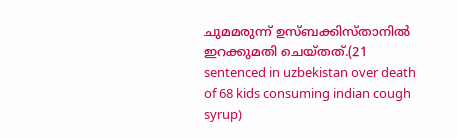ചുമമരുന്ന് ഉസ്ബക്കിസ്താനില്‍ ഇറക്കുമതി ചെയ്തത്.(21 sentenced in uzbekistan over death of 68 kids consuming indian cough syrup)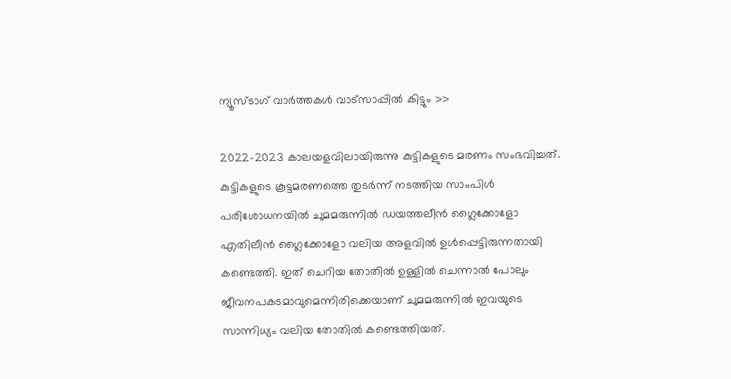ന്യൂസ്ടാഗ് വാര്‍ത്തകള്‍ വാട്‌സാപ്പില്‍ കിട്ടും >>

2022-2023 കാലയളവിലായിരുന്നു കുട്ടികളുടെ മരണം സംഭവിച്ചത്. കുട്ടികളുടെ കൂട്ടമരണത്തെ തുടര്‍ന്ന് നടത്തിയ സാംപിള്‍ പരിശോധനയില്‍ ചുമമരുന്നില്‍ ഡയത്തലീന്‍ ഗ്ലൈക്കോളോ എതിലീന്‍ ഗ്ലൈക്കോളോ വലിയ അളവില്‍ ഉള്‍പ്പെട്ടിരുന്നതായി കണ്ടെത്തി. ഇത് ചെറിയ തോതില്‍ ഉള്ളില്‍ ചെന്നാല്‍ പോലും ജീവനപകടമാവുമെന്നിരിക്കെയാണ് ചുമമരുന്നില്‍ ഇവയുടെ സാന്നിധ്യം വലിയ തോതില്‍ കണ്ടെത്തിയത്.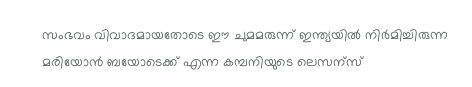സംഭവം വിവാദമായതോടെ ഈ ചുമമരുന്ന് ഇന്ത്യയില്‍ നിര്‍മിച്ചിരുന്ന മരിയോന്‍ ബയോടെക്ക് എന്ന കമ്പനിയുടെ ലെസന്സ്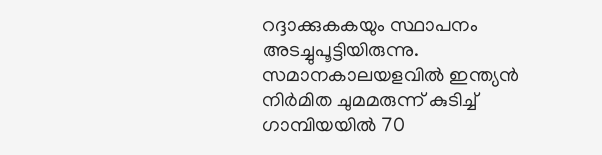റദ്ദാക്കുകകയും സ്ഥാപനം അടച്ചുപൂട്ടിയിരുന്നു. സമാനകാലയളവില്‍ ഇന്ത്യന്‍ നിര്‍മിത ചുമമരുന്ന് കുടിച്ച് ഗാമ്പിയയില്‍ 70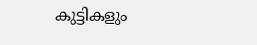കുട്ടികളും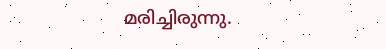മരിച്ചിരുന്നു.